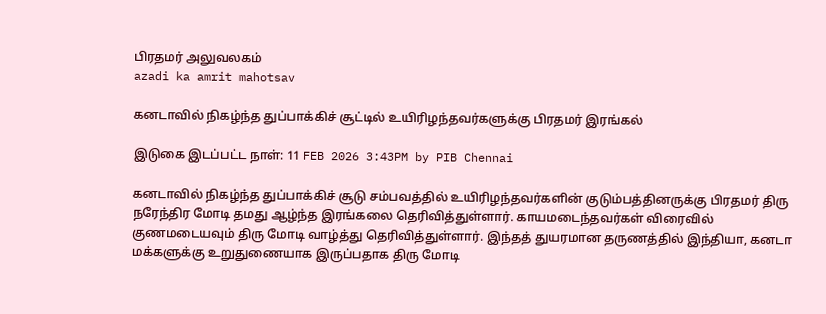பிரதமர் அலுவலகம்
azadi ka amrit mahotsav

கனடாவில் நிகழ்ந்த துப்பாக்கிச் சூட்டில் உயிரிழந்தவர்களுக்கு பிரதமர் இரங்கல்

இடுகை இடப்பட்ட நாள்: 11 FEB 2026 3:43PM by PIB Chennai

கனடாவில் நிகழ்ந்த துப்பாக்கிச் சூடு சம்பவத்தில் உயிரிழந்தவர்களின் குடும்பத்தினருக்கு பிரதமர் திரு நரேந்திர மோடி தமது ஆழ்ந்த இரங்கலை தெரிவித்துள்ளார். காயமடைந்தவர்கள் விரைவில் குணமடையவும் திரு மோடி வாழ்த்து தெரிவித்துள்ளார். இந்தத் துயரமான தருணத்தில் இந்தியா, கனடா மக்களுக்கு உறுதுணையாக இருப்பதாக திரு மோடி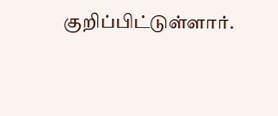குறிப்பிட்டுள்ளார்.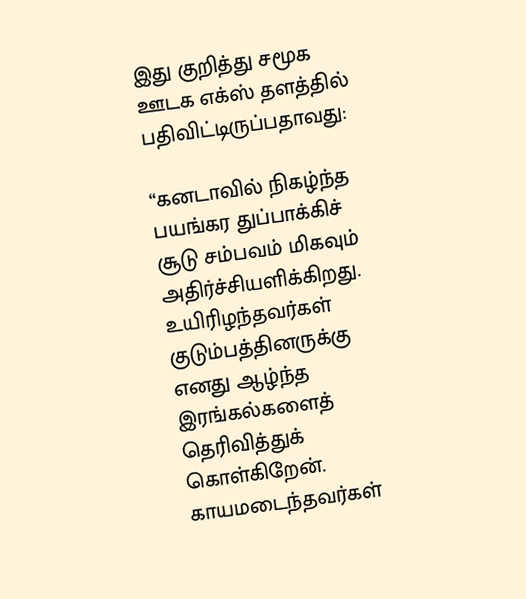இது குறித்து சமூக ஊடக எக்ஸ் தளத்தில் பதிவிட்டிருப்பதாவது:

“கனடாவில் நிகழ்ந்த பயங்கர துப்பாக்கிச் சூடு சம்பவம் மிகவும் அதிர்ச்சியளிக்கிறது. உயிரிழந்தவர்கள் குடும்பத்தினருக்கு எனது ஆழ்ந்த இரங்கல்களைத் தெரிவித்துக் கொள்கிறேன். காயமடைந்தவர்கள்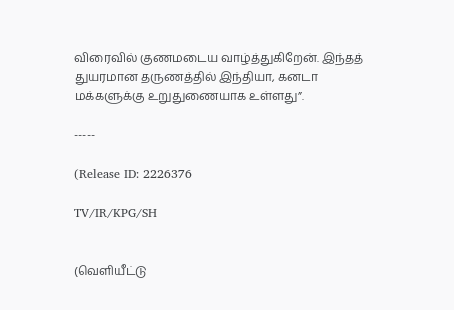விரைவில் குணமடைய வாழ்த்துகிறேன். இந்தத் துயரமான தருணத்தில் இந்தியா, கனடா மக்களுக்கு உறுதுணையாக உள்ளது”.

-----

(Release ID: 2226376

TV/IR/KPG/SH


(வெளியீட்டு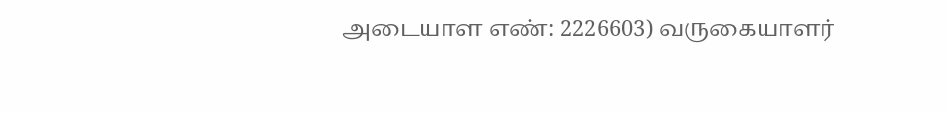அடையாள எண்: 2226603) வருகையாளர்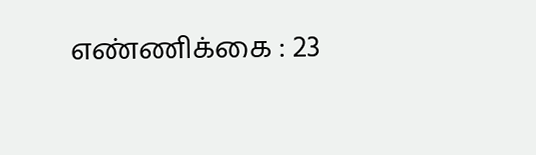எண்ணிக்கை : 23